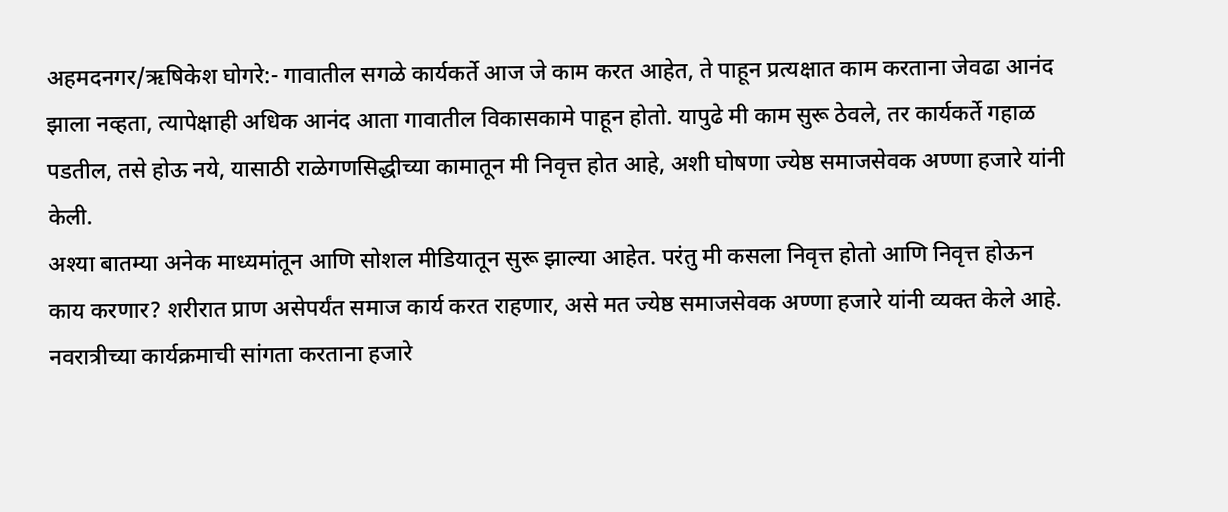अहमदनगर/ऋषिकेश घोगरे:- गावातील सगळे कार्यकर्ते आज जे काम करत आहेत, ते पाहून प्रत्यक्षात काम करताना जेवढा आनंद झाला नव्हता, त्यापेक्षाही अधिक आनंद आता गावातील विकासकामे पाहून होतो. यापुढे मी काम सुरू ठेवले, तर कार्यकर्ते गहाळ पडतील, तसे होऊ नये, यासाठी राळेगणसिद्धीच्या कामातून मी निवृत्त होत आहे, अशी घोषणा ज्येष्ठ समाजसेवक अण्णा हजारे यांनी केली.
अश्या बातम्या अनेक माध्यमांतून आणि सोशल मीडियातून सुरू झाल्या आहेत. परंतु मी कसला निवृत्त होतो आणि निवृत्त होऊन काय करणार? शरीरात प्राण असेपर्यंत समाज कार्य करत राहणार, असे मत ज्येष्ठ समाजसेवक अण्णा हजारे यांनी व्यक्त केले आहे.
नवरात्रीच्या कार्यक्रमाची सांगता करताना हजारे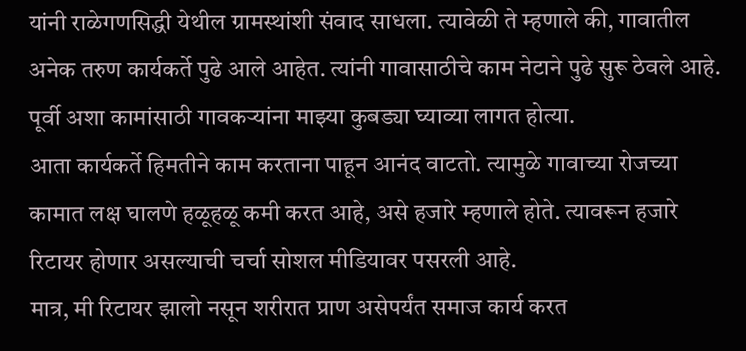यांनी राळेगणसिद्धी येथील ग्रामस्थांशी संवाद साधला. त्यावेळी ते म्हणाले की, गावातील अनेक तरुण कार्यकर्ते पुढे आले आहेत. त्यांनी गावासाठीचे काम नेटाने पुढे सुरू ठेवले आहे. पूर्वी अशा कामांसाठी गावकऱ्यांना माझ्या कुबड्या घ्याव्या लागत होत्या.
आता कार्यकर्ते हिमतीने काम करताना पाहून आनंद वाटतो. त्यामुळे गावाच्या रोजच्या कामात लक्ष घालणे हळूहळू कमी करत आहे, असे हजारे म्हणाले होते. त्यावरून हजारे रिटायर होणार असल्याची चर्चा सोशल मीडियावर पसरली आहे.
मात्र, मी रिटायर झालो नसून शरीरात प्राण असेपर्यंत समाज कार्य करत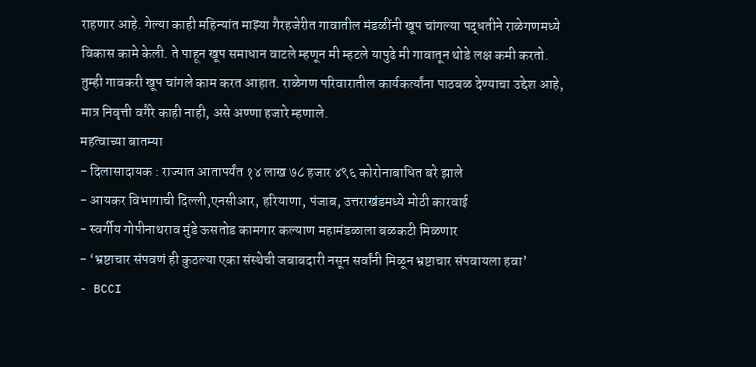राहणार आहे. गेल्या काही महिन्यांत माझ्या गैरहजेरीत गावातील मंडळींनी खूप चांगल्या पद्धतीने राळेगणमध्ये विकास कामे केली. ते पाहून खूप समाधान वाटले म्हणून मी म्हटले यापुढे मी गावातून थोडे लक्ष कमी करतो. तुम्ही गावकरी खूप चांगले काम करत आहात. राळेगण परिवारातील कार्यकर्त्यांना पाठबळ देण्याचा उद्देश आहे, मात्र निवृत्ती वगैरे काही नाही, असे अण्णा हजारे म्हणाले.
महत्वाच्या बातम्या
- दिलासादायक : राज्यात आतापर्यंत १४ लाख ७८ हजार ४९६ कोरोनाबाधित बरे झाले
- आयकर विभागाची दिल्ली,एनसीआर, हरियाणा, पंजाब, उत्तराखंडमध्ये मोठी कारवाई
- स्वर्गीय गोपीनाथराव मुंडे ऊसतोड कामगार कल्याण महामंडळाला बळकटी मिळणार
- ‘भ्रष्टाचार संपवणं ही कुठल्या एका संस्थेची जबाबदारी नसून सर्वांनी मिळून भ्रष्टाचार संपवायला हवा’
- BCCI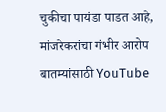चुकीचा पायंडा पाडत आहे, मांजरेकरांचा गंभीर आरोप
बातम्यांसाठी YouTube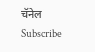चॅनेल Subscribe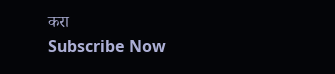करा
Subscribe Now